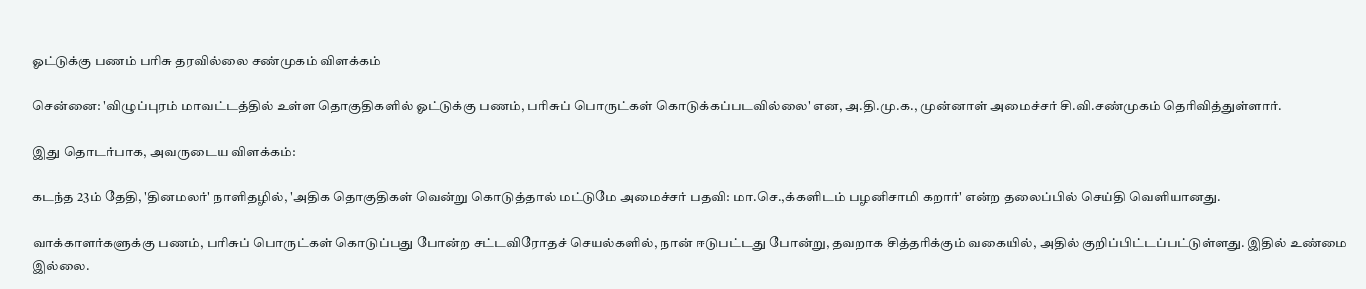ஓட்டுக்கு பணம் பரிசு தரவில்லை சண்முகம் விளக்கம்

சென்னை: 'விழுப்புரம் மாவட்டத்தில் உள்ள தொகுதிகளில் ஓட்டுக்கு பணம், பரிசுப் பொருட்கள் கொடுக்கப்படவில்லை' என, அ.தி.மு.க., முன்னாள் அமைச்சர் சி.வி.சண்முகம் தெரிவித்துள்ளார்.

இது தொடர்பாக, அவருடைய விளக்கம்:

கடந்த 23ம் தேதி, 'தினமலர்' நாளிதழில், 'அதிக தொகுதிகள் வென்று கொடுத்தால் மட்டுமே அமைச்சர் பதவி: மா.செ.,க்களிடம் பழனிசாமி கறார்' என்ற தலைப்பில் செய்தி வெளியானது.

வாக்காளர்களுக்கு பணம், பரிசுப் பொருட்கள் கொடுப்பது போன்ற சட்டவிரோதச் செயல்களில், நான் ஈடுபட்டது போன்று, தவறாக சித்தரிக்கும் வகையில், அதில் குறிப்பிட்டப்பட்டுள்ளது. இதில் உண்மை இல்லை.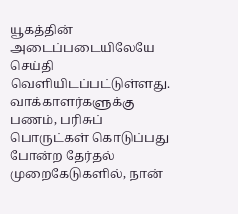யூகத்தின் அடைப்படையிலேயே செய்தி வெளியிடப்பட்டுள்ளது. வாக்காளர்களுக்கு பணம், பரிசுப் பொருட்கள் கொடுப்பது போன்ற தேர்தல் முறைகேடுகளில், நான்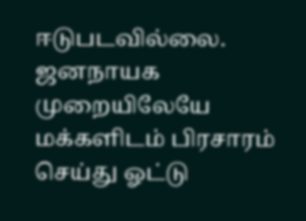ஈடுபடவில்லை. ஜனநாயக முறையிலேயே மக்களிடம் பிரசாரம் செய்து ஓட்டு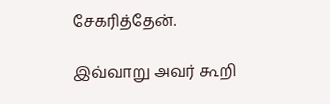சேகரித்தேன்.

இவ்வாறு அவர் கூறி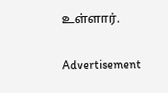உள்ளார்.

Advertisement